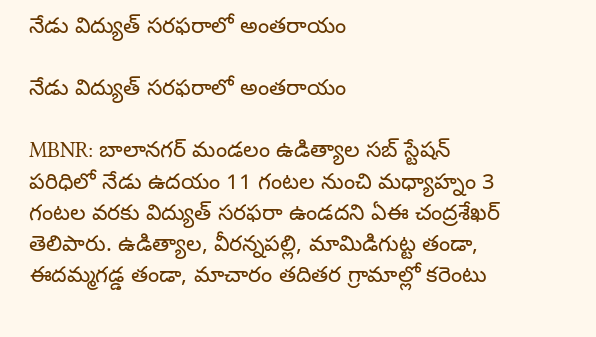నేడు విద్యుత్ సరఫరాలో అంతరాయం

నేడు విద్యుత్ సరఫరాలో అంతరాయం

MBNR: బాలానగర్ మండలం ఉడిత్యాల సబ్ స్టేషన్ పరిధిలో నేడు ఉదయం 11 గంటల నుంచి మధ్యాహ్నం 3 గంటల వరకు విద్యుత్ సరఫరా ఉండదని ఏఈ చంద్రశేఖర్ తెలిపారు. ఉడిత్యాల, వీరన్నపల్లి, మామిడిగుట్ట తండా, ఈదమ్మగడ్డ తండా, మాచారం తదితర గ్రామాల్లో కరెంటు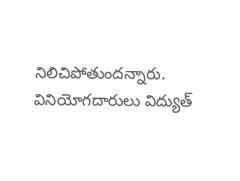నిలిచిపోతుందన్నారు. వినియోగదారులు విద్యుత్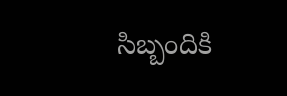సిబ్బందికి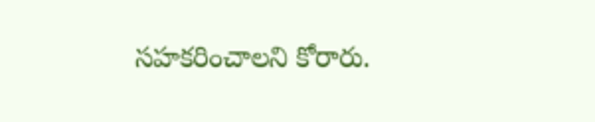సహకరించాలని కోరారు.